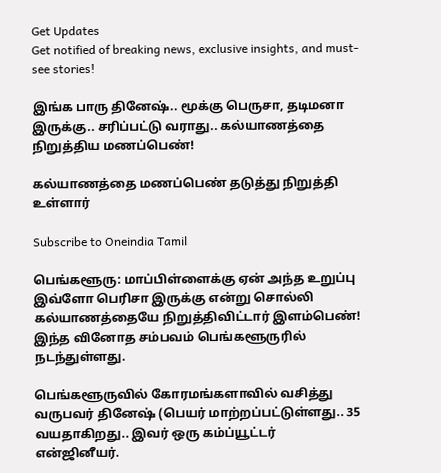Get Updates
Get notified of breaking news, exclusive insights, and must-see stories!

இங்க பாரு தினேஷ்.. மூக்கு பெருசா, தடிமனா இருக்கு.. சரிப்பட்டு வராது.. கல்யாணத்தை நிறுத்திய மணப்பெண்!

கல்யாணத்தை மணப்பெண் தடுத்து நிறுத்தி உள்ளார்

Subscribe to Oneindia Tamil

பெங்களூரு: மாப்பிள்ளைக்கு ஏன் அந்த உறுப்பு இவ்ளோ பெரிசா இருக்கு என்று சொல்லி கல்யாணத்தையே நிறுத்திவிட்டார் இளம்பெண்! இந்த வினோத சம்பவம் பெங்களூருரில் நடந்துள்ளது.

பெங்களூருவில் கோரமங்களாவில் வசித்து வருபவர் தினேஷ் (பெயர் மாற்றப்பட்டுள்ளது.. 35 வயதாகிறது.. இவர் ஒரு கம்ப்யூட்டர் என்ஜினீயர்.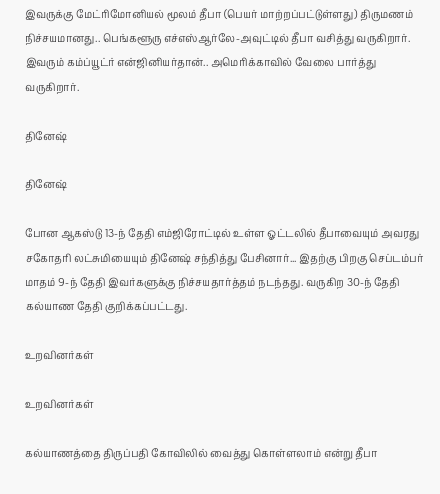இவருக்கு மேட்ரிமோனியல் மூலம் தீபா (பெயர் மாற்றப்பட்டுள்ளது) திருமணம் நிச்சயமானது.. பெங்களூரு எச்எஸ்ஆர்லே-அவுட்டில் தீபா வசித்து வருகிறார். இவரும் கம்ப்யூட்ர் என்ஜினியர்தான்.. அமெரிக்காவில் வேலை பார்த்து வருகிறார்.

தினேஷ்

தினேஷ்

போன ஆகஸ்டு 13-ந் தேதி எம்ஜிரோட்டில் உள்ள ஓட்டலில் தீபாவையும் அவரது சகோதரி லட்சுமியையும் தினேஷ் சந்தித்து பேசினார்... இதற்கு பிறகு செப்டம்பர் மாதம் 9-ந் தேதி இவர்களுக்கு நிச்சயதார்த்தம் நடந்தது. வருகிற 30-ந் தேதி கல்யாண தேதி குறிக்கப்பட்டது.

உறவினர்கள்

உறவினர்கள்

கல்யாணத்தை திருப்பதி கோவிலில் வைத்து கொள்ளலாம் என்று தீபா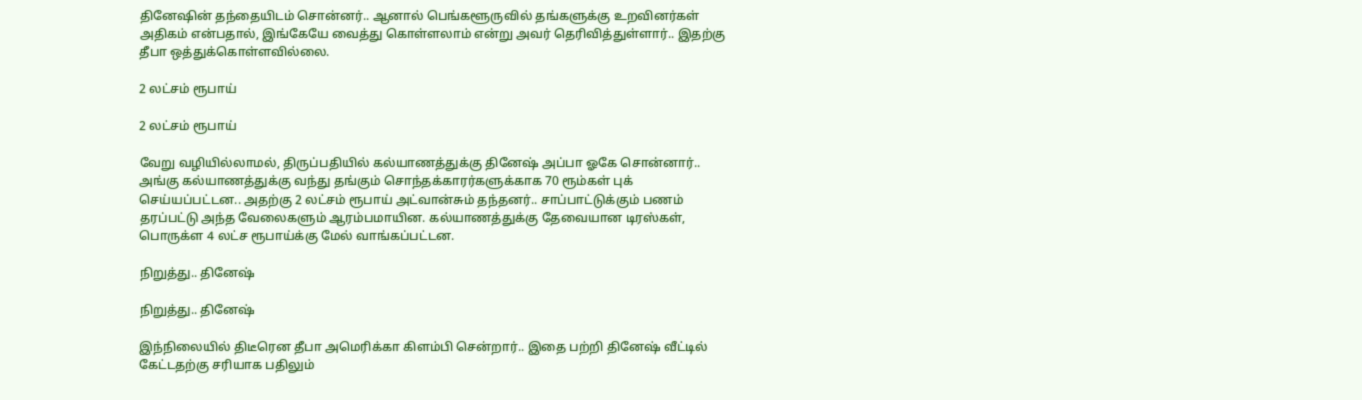தினேஷின் தந்தையிடம் சொன்னர்.. ஆனால் பெங்களூருவில் தங்களுக்கு உறவினர்கள் அதிகம் என்பதால், இங்கேயே வைத்து கொள்ளலாம் என்று அவர் தெரிவித்துள்ளார்.. இதற்கு தீபா ஒத்துக்கொள்ளவில்லை.

2 லட்சம் ரூபாய்

2 லட்சம் ரூபாய்

வேறு வழியில்லாமல், திருப்பதியில் கல்யாணத்துக்கு தினேஷ் அப்பா ஓகே சொன்னார்.. அங்கு கல்யாணத்துக்கு வந்து தங்கும் சொந்தக்காரர்களுக்காக 70 ரூம்கள் புக் செய்யப்பட்டன.. அதற்கு 2 லட்சம் ரூபாய் அட்வான்சும் தந்தனர்.. சாப்பாட்டுக்கும் பணம் தரப்பட்டு அந்த வேலைகளும் ஆரம்பமாயின. கல்யாணத்துக்கு தேவையான டிரஸ்கள், பொருக்ள 4 லட்ச ரூபாய்க்கு மேல் வாங்கப்பட்டன.

நிறுத்து.. தினேஷ்

நிறுத்து.. தினேஷ்

இந்நிலையில் திடீரென தீபா அமெரிக்கா கிளம்பி சென்றார்.. இதை பற்றி தினேஷ் வீட்டில் கேட்டதற்கு சரியாக பதிலும்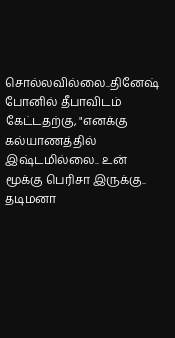சொல்லவில்லை..தினேஷ் போனில் தீபாவிடம் கேட்டதற்கு, "எனக்கு கல்யாணத்தில் இஷ்டமில்லை.. உன் மூக்கு பெரிசா இருக்கு.. தடிமனா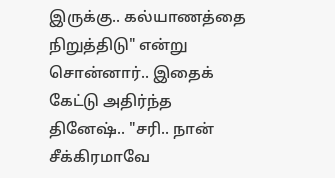இருக்கு.. கல்யாணத்தை நிறுத்திடு" என்று சொன்னார்.. இதைக் கேட்டு அதிர்ந்த தினேஷ்.. "சரி.. நான் சீக்கிரமாவே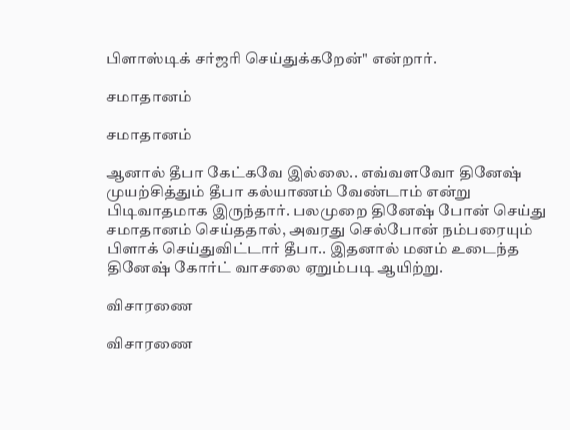பிளாஸ்டிக் சர்ஜரி செய்துக்கறேன்" என்றார்.

சமாதானம்

சமாதானம்

ஆனால் தீபா கேட்கவே இல்லை.. எவ்வளவோ தினேஷ் முயற்சித்தும் தீபா கல்யாணம் வேண்டாம் என்று பிடிவாதமாக இருந்தார். பலமுறை தினேஷ் போன் செய்து சமாதானம் செய்ததால், அவரது செல்போன் நம்பரையும் பிளாக் செய்துவிட்டார் தீபா.. இதனால் மனம் உடைந்த தினேஷ் கோர்ட் வாசலை ஏறும்படி ஆயிற்று.

விசாரணை

விசாரணை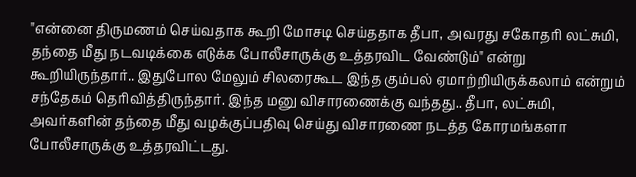"என்னை திருமணம் செய்வதாக கூறி மோசடி செய்ததாக தீபா, அவரது சகோதரி லட்சுமி, தந்தை மீது நடவடிக்கை எடுக்க போலீசாருக்கு உத்தரவிட வேண்டும்" என்று கூறியிருந்தார்.. இதுபோல மேலும் சிலரைகூட இந்த கும்பல் ஏமாற்றியிருக்கலாம் என்றும் சந்தேகம் தெரிவித்திருந்தார். இந்த மனு விசாரணைக்கு வந்தது.. தீபா, லட்சுமி, அவர்களின் தந்தை மீது வழக்குப்பதிவு செய்து விசாரணை நடத்த கோரமங்களா போலீசாருக்கு உத்தரவிட்டது.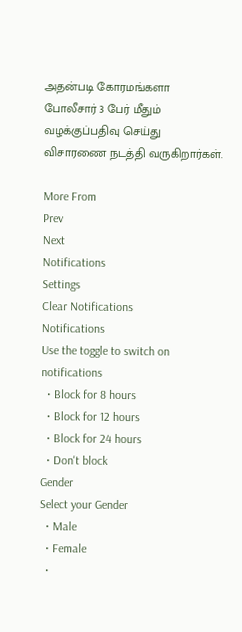அதன்படி கோரமங்களா போலீசார் 3 பேர் மீதும் வழக்குப்பதிவு செய்து விசாரணை நடத்தி வருகிறார்கள்.

More From
Prev
Next
Notifications
Settings
Clear Notifications
Notifications
Use the toggle to switch on notifications
  • Block for 8 hours
  • Block for 12 hours
  • Block for 24 hours
  • Don't block
Gender
Select your Gender
  • Male
  • Female
  •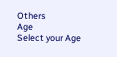Others
Age
Select your Age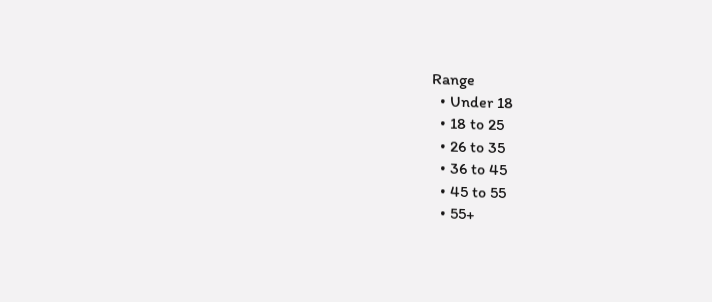Range
  • Under 18
  • 18 to 25
  • 26 to 35
  • 36 to 45
  • 45 to 55
  • 55+